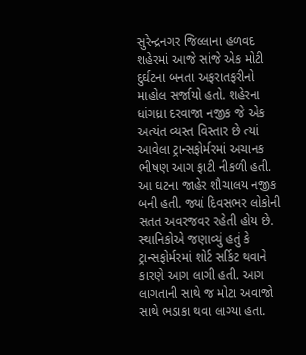સુરેન્દ્રનગર જિલ્લાના હળવદ શહેરમાં આજે સાંજે એક મોટી દુર્ઘટના બનતા અફરાતફરીનો માહોલ સર્જાયો હતો. શહેરના ધાંગધ્રા દરવાજા નજીક જે એક અત્યંત વ્યસ્ત વિસ્તાર છે ત્યાં આવેલા ટ્રાન્સફોર્મરમાં અચાનક ભીષણ આગ ફાટી નીકળી હતી. આ ઘટના જાહેર શૌચાલય નજીક બની હતી. જ્યાં દિવસભર લોકોની સતત અવરજવર રહેતી હોય છે. સ્થાનિકોએ જણાવ્યું હતું કે ટ્રાન્સફોર્મરમાં શોર્ટ સર્કિટ થવાને કારણે આગ લાગી હતી. આગ લાગતાની સાથે જ મોટા અવાજો સાથે ભડાકા થવા લાગ્યા હતા.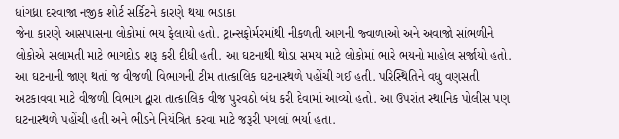ધાંગધ્રા દરવાજા નજીક શોર્ટ સર્કિટને કારણે થયા ભડાકા
જેના કારણે આસપાસના લોકોમાં ભય ફેલાયો હતો. ટ્રાન્સફોર્મરમાંથી નીકળતી આગની જ્વાળાઓ અને અવાજો સાંભળીને લોકોએ સલામતી માટે ભાગદોડ શરૂ કરી દીધી હતી. આ ઘટનાથી થોડા સમય માટે લોકોમાં ભારે ભયનો માહોલ સર્જાયો હતો. આ ઘટનાની જાણ થતાં જ વીજળી વિભાગની ટીમ તાત્કાલિક ઘટનાસ્થળે પહોંચી ગઈ હતી. પરિસ્થિતિને વધુ વણસતી અટકાવવા માટે વીજળી વિભાગ દ્વારા તાત્કાલિક વીજ પુરવઠો બંધ કરી દેવામાં આવ્યો હતો. આ ઉપરાંત સ્થાનિક પોલીસ પણ ઘટનાસ્થળે પહોંચી હતી અને ભીડને નિયંત્રિત કરવા માટે જરૂરી પગલાં ભર્યા હતા.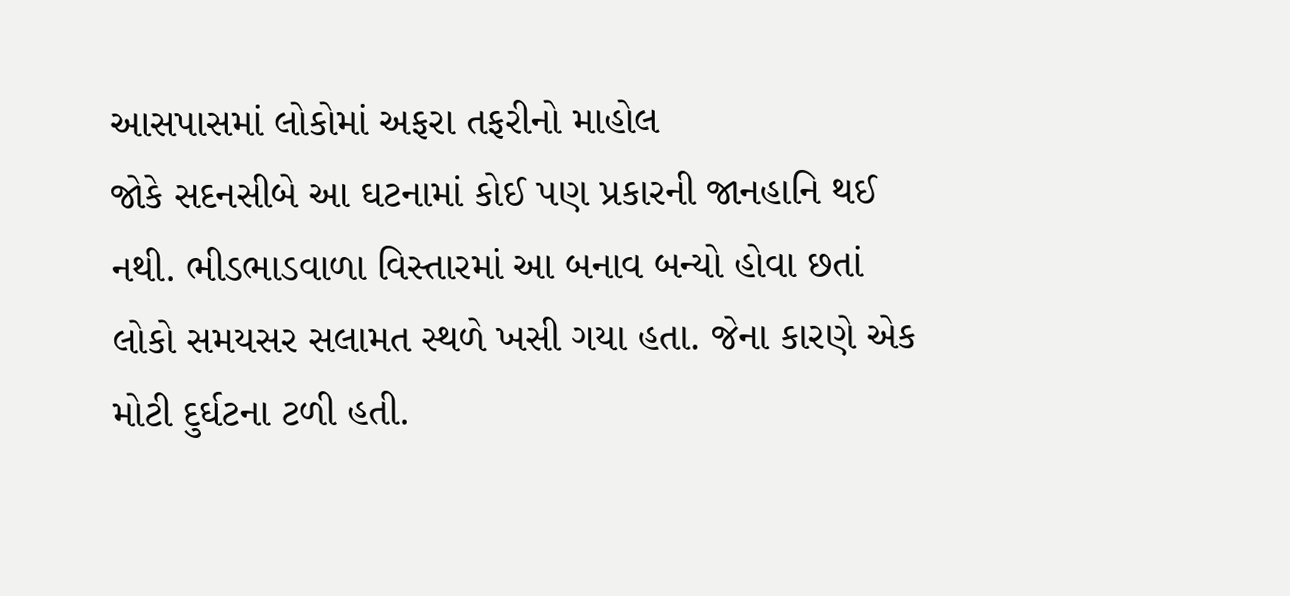આસપાસમાં લોકોમાં અફરા તફરીનો માહોલ
જોકે સદનસીબે આ ઘટનામાં કોઈ પણ પ્રકારની જાનહાનિ થઈ નથી. ભીડભાડવાળા વિસ્તારમાં આ બનાવ બન્યો હોવા છતાં લોકો સમયસર સલામત સ્થળે ખસી ગયા હતા. જેના કારણે એક મોટી દુર્ઘટના ટળી હતી.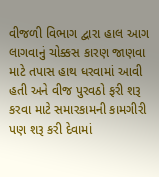વીજળી વિભાગ દ્વારા હાલ આગ લાગવાનું ચોક્કસ કારણ જાણવા માટે તપાસ હાથ ધરવામાં આવી હતી અને વીજ પુરવઠો ફરી શરૂ કરવા માટે સમારકામની કામગીરી પણ શરૂ કરી દેવામાં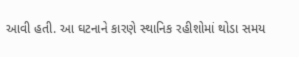આવી હતી. આ ઘટનાને કારણે સ્થાનિક રહીશોમાં થોડા સમય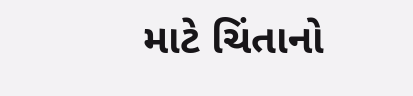માટે ચિંતાનો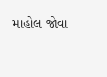માહોલ જોવા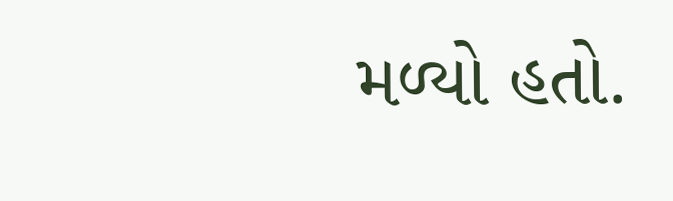મળ્યો હતો.